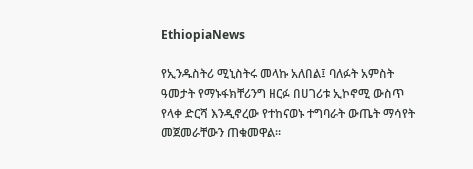EthiopiaNews

የኢንዱስትሪ ሚኒስትሩ መላኩ አለበል፤ ባለፉት አምስት ዓመታት የማኑፋክቸሪንግ ዘርፉ በሀገሪቱ ኢኮኖሚ ውስጥ የላቀ ድርሻ እንዲኖረው የተከናወኑ ተግባራት ውጤት ማሳየት መጀመራቸውን ጠቁመዋል፡፡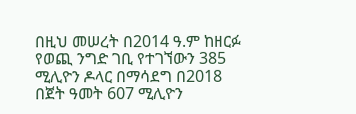በዚህ መሠረት በ2014 ዓ.ም ከዘርፉ የወጪ ንግድ ገቢ የተገኘውን 385 ሚሊዮን ዶላር በማሳደግ በ2018 በጀት ዓመት 607 ሚሊዮን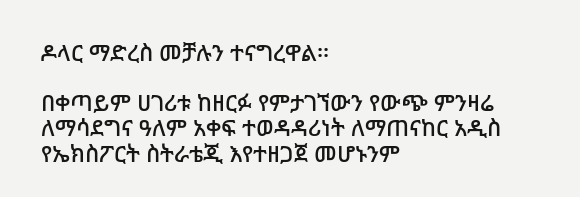ዶላር ማድረስ መቻሉን ተናግረዋል፡፡

በቀጣይም ሀገሪቱ ከዘርፉ የምታገኘውን የውጭ ምንዛሬ ለማሳደግና ዓለም አቀፍ ተወዳዳሪነት ለማጠናከር አዲስ የኤክስፖርት ስትራቴጂ እየተዘጋጀ መሆኑንም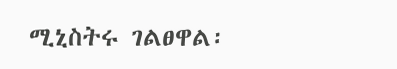ሚኒስትሩ ገልፀዋል፡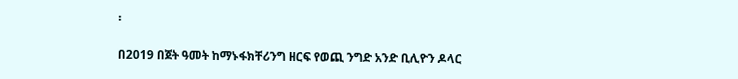፡

በ2019 በጀት ዓመት ከማኑፋክቸሪንግ ዘርፍ የወጪ ንግድ አንድ ቢሊዮን ዶላር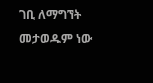ገቢ ለማግኘት መታወዱም ነው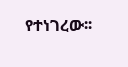የተነገረው፡፡